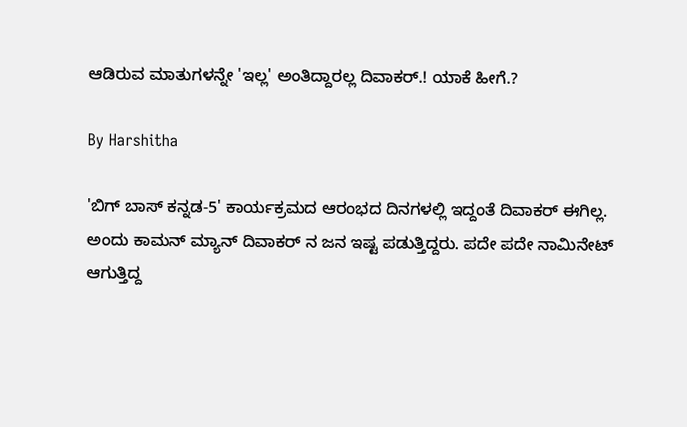ಆಡಿರುವ ಮಾತುಗಳನ್ನೇ 'ಇಲ್ಲ' ಅಂತಿದ್ದಾರಲ್ಲ ದಿವಾಕರ್.! ಯಾಕೆ ಹೀಗೆ.?

By Harshitha

'ಬಿಗ್ ಬಾಸ್ ಕನ್ನಡ-5' ಕಾರ್ಯಕ್ರಮದ ಆರಂಭದ ದಿನಗಳಲ್ಲಿ ಇದ್ದಂತೆ ದಿವಾಕರ್ ಈಗಿಲ್ಲ. ಅಂದು ಕಾಮನ್ ಮ್ಯಾನ್ ದಿವಾಕರ್ ನ ಜನ ಇಷ್ಟ ಪಡುತ್ತಿದ್ದರು. ಪದೇ ಪದೇ ನಾಮಿನೇಟ್ ಆಗುತ್ತಿದ್ದ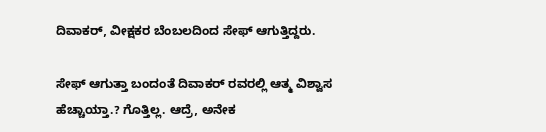ದಿವಾಕರ್, ವೀಕ್ಷಕರ ಬೆಂಬಲದಿಂದ ಸೇಫ್ ಆಗುತ್ತಿದ್ದರು.

ಸೇಫ್ ಆಗುತ್ತಾ ಬಂದಂತೆ ದಿವಾಕರ್ ರವರಲ್ಲಿ ಆತ್ಮ ವಿಶ್ವಾಸ ಹೆಚ್ಚಾಯ್ತಾ.? ಗೊತ್ತಿಲ್ಲ. ಆದ್ರೆ, ಅನೇಕ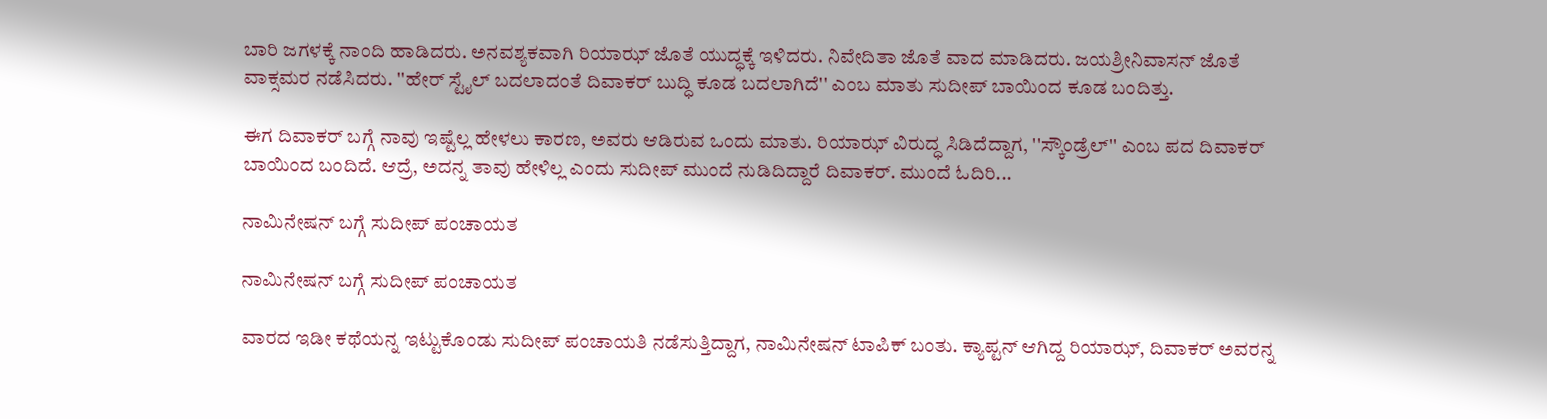ಬಾರಿ ಜಗಳಕ್ಕೆ ನಾಂದಿ ಹಾಡಿದರು. ಅನವಶ್ಯಕವಾಗಿ ರಿಯಾಝ್ ಜೊತೆ ಯುದ್ಧಕ್ಕೆ ಇಳಿದರು. ನಿವೇದಿತಾ ಜೊತೆ ವಾದ ಮಾಡಿದರು. ಜಯಶ್ರೀನಿವಾಸನ್ ಜೊತೆ ವಾಕ್ಸಮರ ನಡೆಸಿದರು. ''ಹೇರ್ ಸ್ಟೈಲ್ ಬದಲಾದಂತೆ ದಿವಾಕರ್ ಬುದ್ಧಿ ಕೂಡ ಬದಲಾಗಿದೆ'' ಎಂಬ ಮಾತು ಸುದೀಪ್ ಬಾಯಿಂದ ಕೂಡ ಬಂದಿತ್ತು.

ಈಗ ದಿವಾಕರ್ ಬಗ್ಗೆ ನಾವು ಇಷ್ಟೆಲ್ಲ ಹೇಳಲು ಕಾರಣ, ಅವರು ಆಡಿರುವ ಒಂದು ಮಾತು. ರಿಯಾಝ್ ವಿರುದ್ಧ ಸಿಡಿದೆದ್ದಾಗ, ''ಸ್ಕೌಂಡ್ರೆಲ್'' ಎಂಬ ಪದ ದಿವಾಕರ್ ಬಾಯಿಂದ ಬಂದಿದೆ. ಆದ್ರೆ, ಅದನ್ನ ತಾವು ಹೇಳಿಲ್ಲ ಎಂದು ಸುದೀಪ್ ಮುಂದೆ ನುಡಿದಿದ್ದಾರೆ ದಿವಾಕರ್. ಮುಂದೆ ಓದಿರಿ...

ನಾಮಿನೇಷನ್ ಬಗ್ಗೆ ಸುದೀಪ್ ಪಂಚಾಯತ

ನಾಮಿನೇಷನ್ ಬಗ್ಗೆ ಸುದೀಪ್ ಪಂಚಾಯತ

ವಾರದ ಇಡೀ ಕಥೆಯನ್ನ ಇಟ್ಟುಕೊಂಡು ಸುದೀಪ್ ಪಂಚಾಯತಿ ನಡೆಸುತ್ತಿದ್ದಾಗ, ನಾಮಿನೇಷನ್ ಟಾಪಿಕ್ ಬಂತು. ಕ್ಯಾಪ್ಟನ್ ಆಗಿದ್ದ ರಿಯಾಝ್, ದಿವಾಕರ್ ಅವರನ್ನ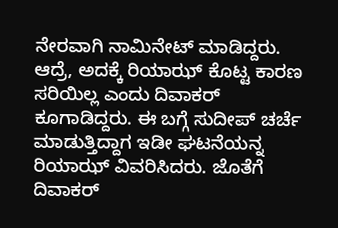ನೇರವಾಗಿ ನಾಮಿನೇಟ್ ಮಾಡಿದ್ದರು. ಆದ್ರೆ, ಅದಕ್ಕೆ ರಿಯಾಝ್ ಕೊಟ್ಟ ಕಾರಣ ಸರಿಯಿಲ್ಲ ಎಂದು ದಿವಾಕರ್ ಕೂಗಾಡಿದ್ದರು. ಈ ಬಗ್ಗೆ ಸುದೀಪ್ ಚರ್ಚೆ ಮಾಡುತ್ತಿದ್ದಾಗ ಇಡೀ ಘಟನೆಯನ್ನ ರಿಯಾಝ್ ವಿವರಿಸಿದರು. ಜೊತೆಗೆ ದಿವಾಕರ್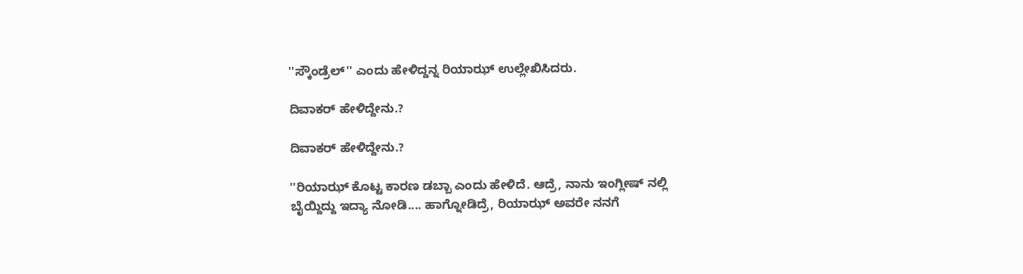''ಸ್ಕೌಂಡ್ರೆಲ್'' ಎಂದು ಹೇಳಿದ್ದನ್ನ ರಿಯಾಝ್ ಉಲ್ಲೇಖಿಸಿದರು.

ದಿವಾಕರ್ ಹೇಳಿದ್ದೇನು.?

ದಿವಾಕರ್ ಹೇಳಿದ್ದೇನು.?

''ರಿಯಾಝ್ ಕೊಟ್ಟ ಕಾರಣ ಡಬ್ಬಾ ಎಂದು ಹೇಳಿದೆ. ಆದ್ರೆ, ನಾನು ಇಂಗ್ಲೀಷ್ ನಲ್ಲಿ ಬೈಯ್ದಿದ್ದು ಇದ್ಯಾ ನೋಡಿ.... ಹಾಗ್ನೋಡಿದ್ರೆ, ರಿಯಾಝ್ ಅವರೇ ನನಗೆ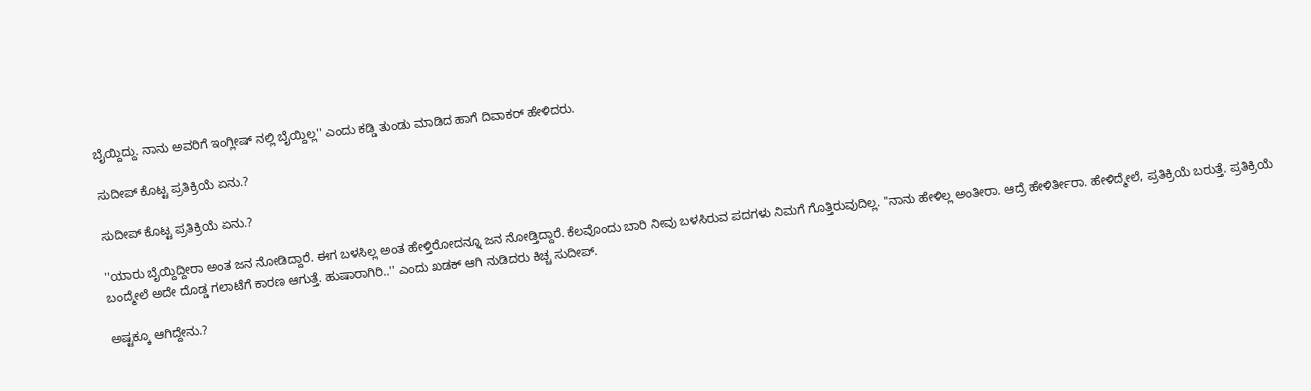ಬೈಯ್ದಿದ್ದು. ನಾನು ಅವರಿಗೆ ಇಂಗ್ಲೀಷ್ ನಲ್ಲಿ ಬೈಯ್ದಿಲ್ಲ'' ಎಂದು ಕಡ್ಡಿ ತುಂಡು ಮಾಡಿದ ಹಾಗೆ ದಿವಾಕರ್ ಹೇಳಿದರು.

ಸುದೀಪ್ ಕೊಟ್ಟ ಪ್ರತಿಕ್ರಿಯೆ ಏನು.?

ಸುದೀಪ್ ಕೊಟ್ಟ ಪ್ರತಿಕ್ರಿಯೆ ಏನು.?

''ಯಾರು ಬೈಯ್ದಿದ್ದೀರಾ ಅಂತ ಜನ ನೋಡಿದ್ದಾರೆ. ಈಗ ಬಳಸಿಲ್ಲ ಅಂತ ಹೇಳ್ತಿರೋದನ್ನೂ ಜನ ನೋಡ್ತಿದ್ದಾರೆ. ಕೆಲವೊಂದು ಬಾರಿ ನೀವು ಬಳಸಿರುವ ಪದಗಳು ನಿಮಗೆ ಗೊತ್ತಿರುವುದಿಲ್ಲ. ''ನಾನು ಹೇಳಿಲ್ಲ ಅಂತೀರಾ. ಆದ್ರೆ ಹೇಳಿರ್ತೀರಾ. ಹೇಳಿದ್ಮೇಲೆ, ಪ್ರತಿಕ್ರಿಯೆ ಬರುತ್ತೆ. ಪ್ರತಿಕ್ರಿಯೆ ಬಂದ್ಮೇಲೆ ಅದೇ ದೊಡ್ಡ ಗಲಾಟೆಗೆ ಕಾರಣ ಆಗುತ್ತೆ. ಹುಷಾರಾಗಿರಿ..'' ಎಂದು ಖಡಕ್ ಆಗಿ ನುಡಿದರು ಕಿಚ್ಚ ಸುದೀಪ್.

ಅಷ್ಟಕ್ಕೂ ಆಗಿದ್ದೇನು.?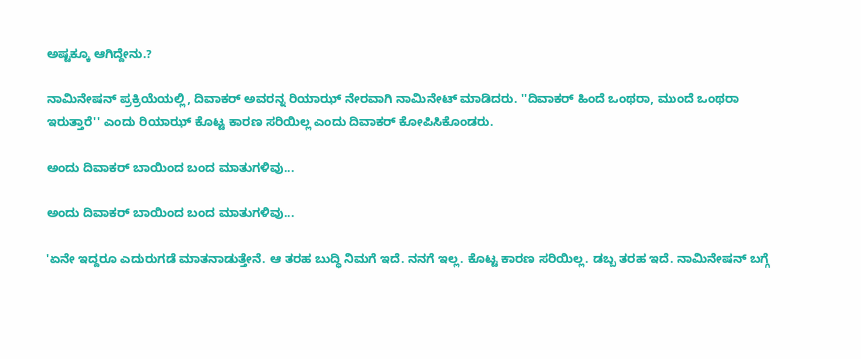ಅಷ್ಟಕ್ಕೂ ಆಗಿದ್ದೇನು.?

ನಾಮಿನೇಷನ್ ಪ್ರಕ್ರಿಯೆಯಲ್ಲಿ, ದಿವಾಕರ್ ಅವರನ್ನ ರಿಯಾಝ್ ನೇರವಾಗಿ ನಾಮಿನೇಟ್ ಮಾಡಿದರು. ''ದಿವಾಕರ್ ಹಿಂದೆ ಒಂಥರಾ, ಮುಂದೆ ಒಂಥರಾ ಇರುತ್ತಾರೆ'' ಎಂದು ರಿಯಾಝ್ ಕೊಟ್ಟ ಕಾರಣ ಸರಿಯಿಲ್ಲ ಎಂದು ದಿವಾಕರ್ ಕೋಪಿಸಿಕೊಂಡರು.

ಅಂದು ದಿವಾಕರ್ ಬಾಯಿಂದ ಬಂದ ಮಾತುಗಳಿವು...

ಅಂದು ದಿವಾಕರ್ ಬಾಯಿಂದ ಬಂದ ಮಾತುಗಳಿವು...

'ಏನೇ ಇದ್ದರೂ ಎದುರುಗಡೆ ಮಾತನಾಡುತ್ತೇನೆ. ಆ ತರಹ ಬುದ್ಧಿ ನಿಮಗೆ ಇದೆ. ನನಗೆ ಇಲ್ಲ. ಕೊಟ್ಟ ಕಾರಣ ಸರಿಯಿಲ್ಲ. ಡಬ್ಬ ತರಹ ಇದೆ. ನಾಮಿನೇಷನ್ ಬಗ್ಗೆ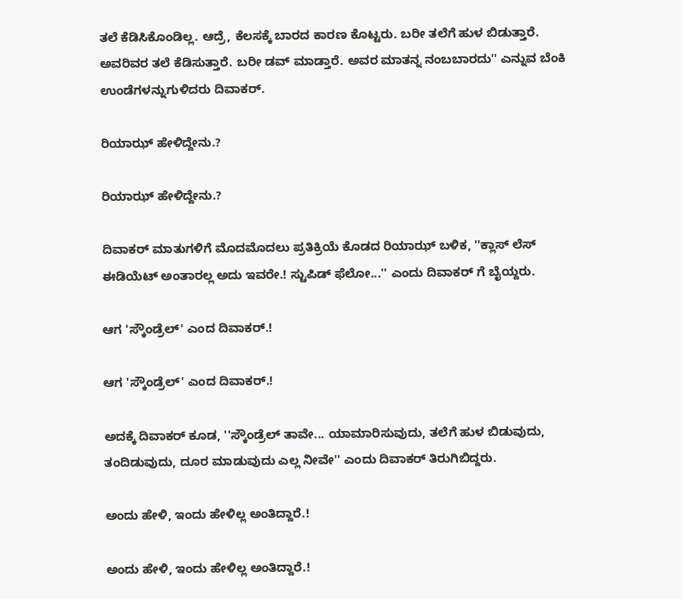ತಲೆ ಕೆಡಿಸಿಕೊಂಡಿಲ್ಲ. ಆದ್ರೆ, ಕೆಲಸಕ್ಕೆ ಬಾರದ ಕಾರಣ ಕೊಟ್ಟರು. ಬರೀ ತಲೆಗೆ ಹುಳ ಬಿಡುತ್ತಾರೆ. ಅವರಿವರ ತಲೆ ಕೆಡಿಸುತ್ತಾರೆ. ಬರೀ ಡವ್ ಮಾಡ್ತಾರೆ. ಅವರ ಮಾತನ್ನ ನಂಬಬಾರದು'' ಎನ್ನುವ ಬೆಂಕಿ ಉಂಡೆಗಳನ್ನುಗುಳಿದರು ದಿವಾಕರ್.

ರಿಯಾಝ್ ಹೇಳಿದ್ದೇನು.?

ರಿಯಾಝ್ ಹೇಳಿದ್ದೇನು.?

ದಿವಾಕರ್ ಮಾತುಗಳಿಗೆ ಮೊದಮೊದಲು ಪ್ರತಿಕ್ರಿಯೆ ಕೊಡದ ರಿಯಾಝ್ ಬಳಿಕ, ''ಕ್ಲಾಸ್ ಲೆಸ್ ಈಡಿಯೆಟ್ ಅಂತಾರಲ್ಲ ಅದು ಇವರೇ.! ಸ್ಟುಪಿಡ್ ಫೆಲೋ...'' ಎಂದು ದಿವಾಕರ್ ಗೆ ಬೈಯ್ದರು.

ಆಗ 'ಸ್ಕೌಂಡ್ರೆಲ್' ಎಂದ ದಿವಾಕರ್.!

ಆಗ 'ಸ್ಕೌಂಡ್ರೆಲ್' ಎಂದ ದಿವಾಕರ್.!

ಅದಕ್ಕೆ ದಿವಾಕರ್ ಕೂಡ, ''ಸ್ಕೌಂಡ್ರೆಲ್ ತಾವೇ... ಯಾಮಾರಿಸುವುದು, ತಲೆಗೆ ಹುಳ ಬಿಡುವುದು, ತಂದಿಡುವುದು, ದೂರ ಮಾಡುವುದು ಎಲ್ಲ ನೀವೇ'' ಎಂದು ದಿವಾಕರ್ ತಿರುಗಿಬಿದ್ದರು.

ಅಂದು ಹೇಳಿ, ಇಂದು ಹೇಳಿಲ್ಲ ಅಂತಿದ್ದಾರೆ.!

ಅಂದು ಹೇಳಿ, ಇಂದು ಹೇಳಿಲ್ಲ ಅಂತಿದ್ದಾರೆ.!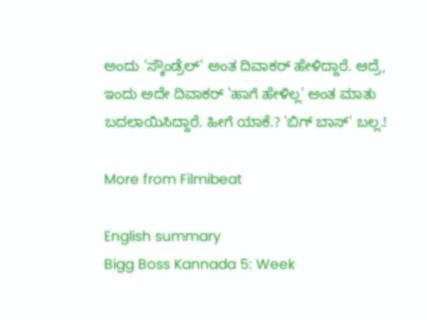ಅಂದು 'ಸ್ಕೌಂಡ್ರೆಲ್' ಅಂತ ದಿವಾಕರ್ ಹೇಳಿದ್ದಾರೆ. ಆದ್ರೆ, ಇಂದು ಅದೇ ದಿವಾಕರ್ 'ಹಾಗೆ ಹೇಳಿಲ್ಲ' ಅಂತ ಮಾತು ಬದಲಾಯಿಸಿದ್ದಾರೆ. ಹೀಗೆ ಯಾಕೆ.? 'ಬಿಗ್ ಬಾಸ್' ಬಲ್ಲ.!

More from Filmibeat

English summary
Bigg Boss Kannada 5: Week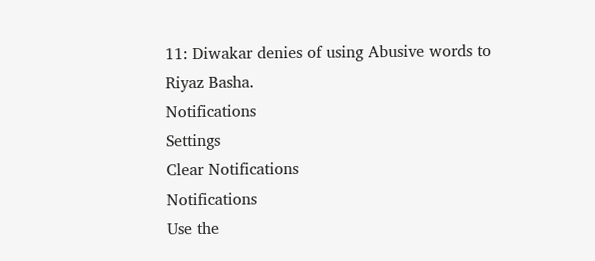11: Diwakar denies of using Abusive words to Riyaz Basha.
Notifications
Settings
Clear Notifications
Notifications
Use the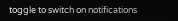toggle to switch on notifications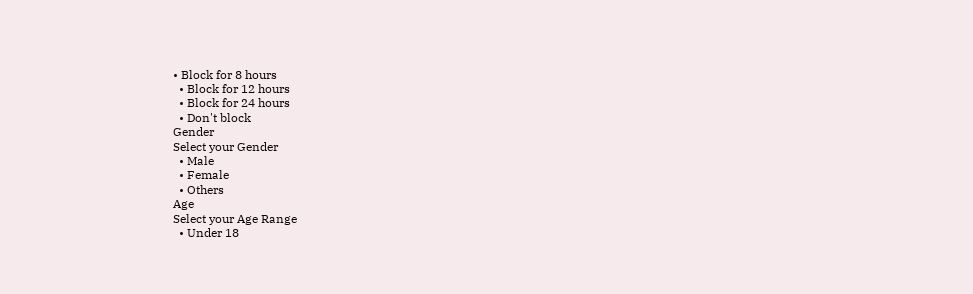• Block for 8 hours
  • Block for 12 hours
  • Block for 24 hours
  • Don't block
Gender
Select your Gender
  • Male
  • Female
  • Others
Age
Select your Age Range
  • Under 18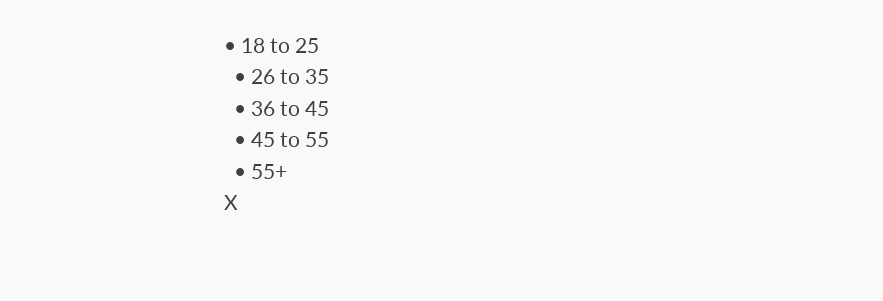• 18 to 25
  • 26 to 35
  • 36 to 45
  • 45 to 55
  • 55+
X